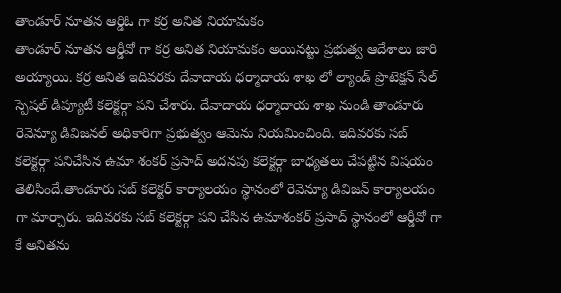తాండూర్ నూతన ఆర్డిఓ గా కర్ర అనిత నియామకం
తాండూర్ నూతన ఆర్డీవో గా కర్ర అనిత నియామకం అయినట్టు ప్రభుత్వ ఆదేశాలు జారి అయ్యాయి. కర్ర అనిత ఇదివరకు దేవాదాయ ధర్మాదాయ శాఖ లో ల్యాండ్ ప్రొటెక్షన్ సేల్ స్పెషల్ డిప్యూటీ కలెక్టర్గా పని చేశారు. దేవాదాయ ధర్మాదాయ శాఖ నుండి తాండూరు రెవెన్యూ డివిజనల్ అధికారిగా ప్రభుత్వం ఆమెను నియమించింది. ఇదివరకు సబ్ కలెక్టర్గా పనిచేసిన ఉమా శంకర్ ప్రసాద్ అదనపు కలెక్టర్గా బాధ్యతలు చేపట్టిన విషయం తెలిసిందే.తాండూరు సబ్ కలెక్టర్ కార్యాలయం స్థానంలో రెవెన్యూ డివిజన్ కార్యాలయం గా మార్చారు. ఇదివరకు సబ్ కలెక్టర్గా పని చేసిన ఉమాశంకర్ ప్రసాద్ స్థానంలో ఆర్డీవో గా కే అనితను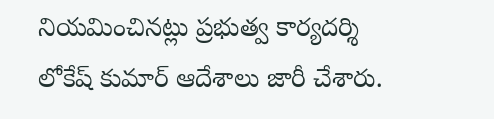నియమించినట్లు ప్రభుత్వ కార్యదర్శి లోకేష్ కుమార్ ఆదేశాలు జారీ చేశారు.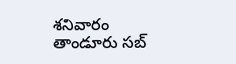శనివారం తాండూరు సబ్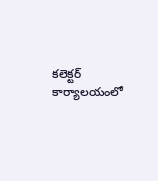కలెక్టర్ కార్యాలయంలో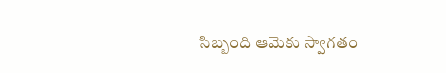సిబ్బంది ఆమెకు స్వాగతం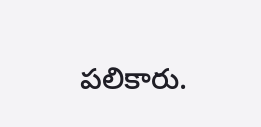పలికారు.